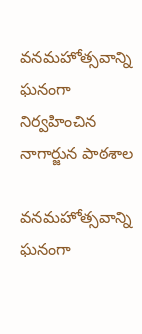వనమహోత్సవాన్ని ఘనంగా నిర్వహించిన నాగార్జున పాఠశాల

వనమహోత్సవాన్ని ఘనంగా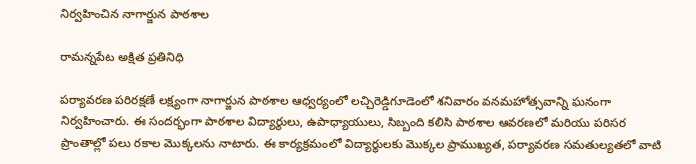నిర్వహించిన నాగార్జున పాఠశాల

రామన్నపేట అక్షిత ప్రతినిధి

పర్యావరణ పరిరక్షణే లక్ష్యంగా నాగార్జున పాఠశాల ఆధ్వర్యంలో లచ్చిరెడ్డిగూడెంలో శనివారం వనమహోత్సవాన్ని ఘనంగా నిర్వహించారు. ఈ సందర్భంగా పాఠశాల విద్యార్థులు, ఉపాధ్యాయులు, సిబ్బంది కలిసి పాఠశాల ఆవరణలో మరియు పరిసర ప్రాంతాల్లో పలు రకాల మొక్కలను నాటారు. ఈ కార్యక్రమంలో విద్యార్థులకు మొక్కల ప్రాముఖ్యత, పర్యావరణ సమతుల్యతలో వాటి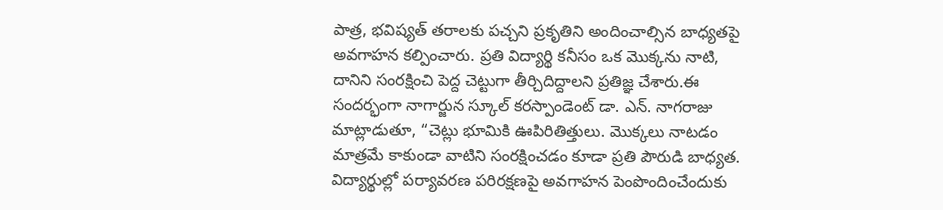పాత్ర, భవిష్యత్ తరాలకు పచ్చని ప్రకృతిని అందించాల్సిన బాధ్యతపై అవగాహన కల్పించారు. ప్రతి విద్యార్థి కనీసం ఒక మొక్కను నాటి, దానిని సంరక్షించి పెద్ద చెట్టుగా తీర్చిదిద్దాలని ప్రతిజ్ఞ చేశారు.ఈ సందర్భంగా నాగార్జున స్కూల్ కరస్పాండెంట్ డా. ఎన్. నాగరాజు మాట్లాడుతూ, “చెట్లు భూమికి ఊపిరితిత్తులు. మొక్కలు నాటడం మాత్రమే కాకుండా వాటిని సంరక్షించడం కూడా ప్రతి పౌరుడి బాధ్యత. విద్యార్థుల్లో పర్యావరణ పరిరక్షణపై అవగాహన పెంపొందించేందుకు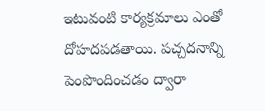ఇటువంటి కార్యక్రమాలు ఎంతో దోహదపడతాయి. పచ్చదనాన్ని పెంపొందించడం ద్వారా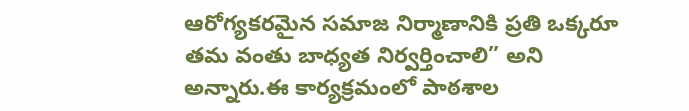ఆరోగ్యకరమైన సమాజ నిర్మాణానికి ప్రతి ఒక్కరూ తమ వంతు బాధ్యత నిర్వర్తించాలి” అని అన్నారు.ఈ కార్యక్రమంలో పాఠశాల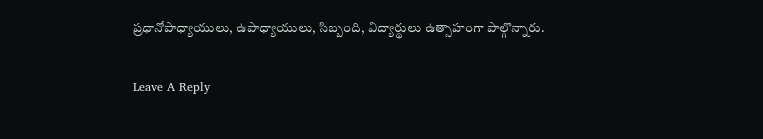ప్రధానోపాధ్యాయులు, ఉపాధ్యాయులు, సిబ్బంది, విద్యార్థులు ఉత్సాహంగా పాల్గొన్నారు.

Leave A Reply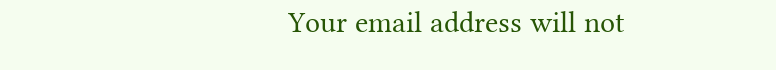Your email address will not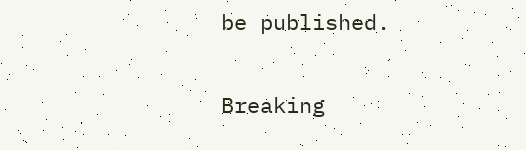be published.

Breaking